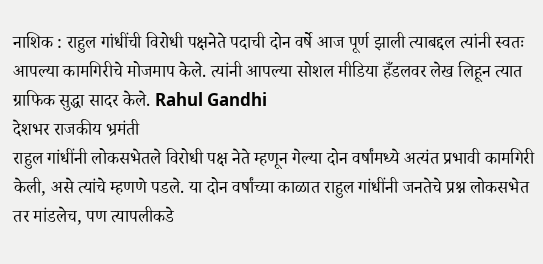नाशिक : राहुल गांधींची विरोधी पक्षनेते पदाची दोन वर्षे आज पूर्ण झाली त्याबद्दल त्यांनी स्वतः आपल्या कामगिरीचे मोजमाप केले. त्यांनी आपल्या सोशल मीडिया हँडलवर लेख लिहून त्यात ग्राफिक सुद्धा सादर केले. Rahul Gandhi
देशभर राजकीय भ्रमंती
राहुल गांधींनी लोकसभेतले विरोधी पक्ष नेते म्हणून गेल्या दोन वर्षांमध्ये अत्यंत प्रभावी कामगिरी केली, असे त्यांचे म्हणणे पडले. या दोन वर्षांच्या काळात राहुल गांधींनी जनतेचे प्रश्न लोकसभेत तर मांडलेच, पण त्यापलीकडे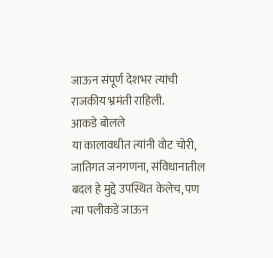जाऊन संपूर्ण देशभर त्यांची राजकीय भ्रमंती राहिली.
आकडे बोलले
या कालावधीत त्यांनी वोट चोरी, जातिगत जनगणना, संविधानातील बदल हे मुद्दे उपस्थित केलेच, पण त्या पलीकडे जाऊन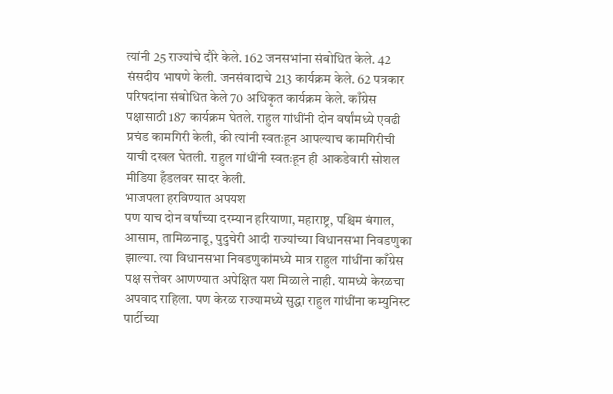त्यांनी 25 राज्यांचे दौरे केले. 162 जनसभांना संबोधित केले. 42 संसदीय भाषणे केली. जनसंवादाचे 213 कार्यक्रम केले. 62 पत्रकार परिषदांना संबोधित केले 70 अधिकृत कार्यक्रम केले. काँग्रेस पक्षासाठी 187 कार्यक्रम घेतले. राहुल गांधींनी दोन वर्षांमध्ये एवढी प्रचंड कामगिरी केली, की त्यांनी स्वतःहून आपल्याच कामगिरीची याची दखल घेतली. राहुल गांधींनी स्वतःहून ही आकडेवारी सोशल मीडिया हँडलवर सादर केली.
भाजपला हरविण्यात अपयश
पण याच दोन वर्षांच्या दरम्यान हरियाणा, महाराष्ट्र, पश्चिम बंगाल, आसाम, तामिळनाडू, पुदुचेरी आदी राज्यांच्या विधानसभा निवडणुका झाल्या. त्या विधानसभा निवडणुकांमध्ये मात्र राहुल गांधींना काँग्रेस पक्ष सत्तेवर आणण्यात अपेक्षित यश मिळाले नाही. यामध्ये केरळचा अपवाद राहिला. पण केरळ राज्यामध्ये सुद्धा राहुल गांधींना कम्युनिस्ट पार्टीच्या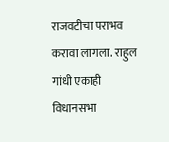राजवटीचा पराभव करावा लागला. राहुल गांधी एकाही विधानसभा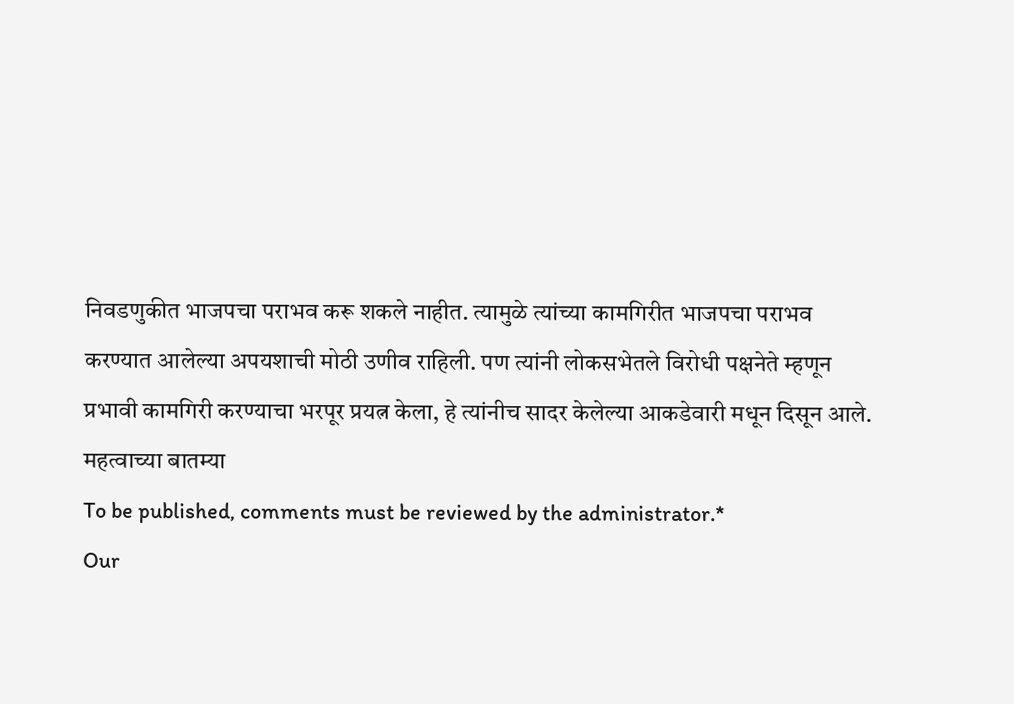निवडणुकीत भाजपचा पराभव करू शकले नाहीत. त्यामुळे त्यांच्या कामगिरीत भाजपचा पराभव करण्यात आलेल्या अपयशाची मोठी उणीव राहिली. पण त्यांनी लोकसभेतले विरोधी पक्षनेते म्हणून प्रभावी कामगिरी करण्याचा भरपूर प्रयत्न केला, हे त्यांनीच सादर केलेल्या आकडेवारी मधून दिसून आले.
महत्वाच्या बातम्या
To be published, comments must be reviewed by the administrator.*
Our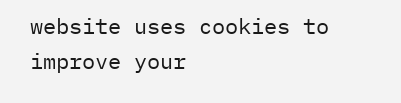website uses cookies to improve your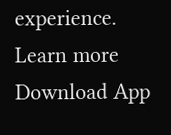experience. Learn more
Download App